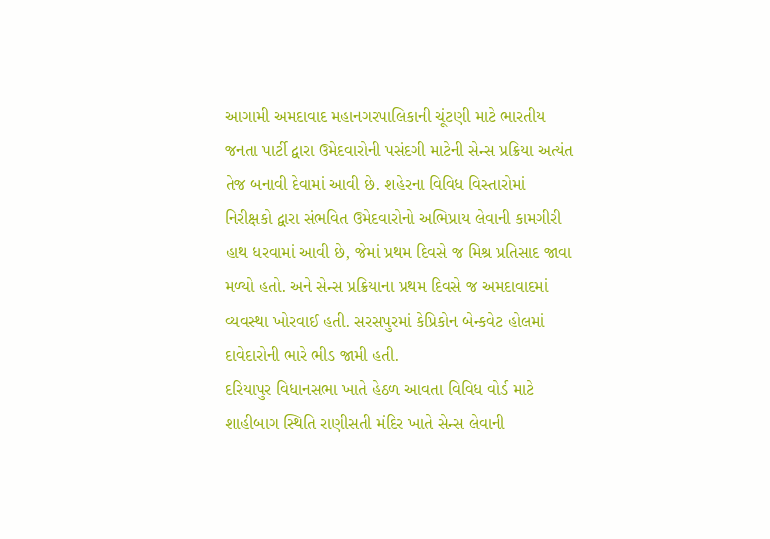આગામી અમદાવાદ મહાનગરપાલિકાની ચૂંટણી માટે ભારતીય જનતા પાર્ટી દ્વારા ઉમેદવારોની પસંદગી માટેની સેન્સ પ્રક્રિયા અત્યંત તેજ બનાવી દેવામાં આવી છે. શહેરના વિવિધ વિસ્તારોમાં નિરીક્ષકો દ્વારા સંભવિત ઉમેદવારોનો અભિપ્રાય લેવાની કામગીરી હાથ ધરવામાં આવી છે, જેમાં પ્રથમ દિવસે જ મિશ્ર પ્રતિસાદ જાવા મળ્યો હતો. અને સેન્સ પ્રક્રિયાના પ્રથમ દિવસે જ અમદાવાદમાં વ્યવસ્થા ખોરવાઈ હતી. સરસપુરમાં કેપ્રિકોન બેન્કવેટ હોલમાં દાવેદારોની ભારે ભીડ જામી હતી.
દરિયાપુર વિધાનસભા ખાતે હેઠળ આવતા વિવિધ વોર્ડ માટે શાહીબાગ સ્થિતિ રાણીસતી મંદિર ખાતે સેન્સ લેવાની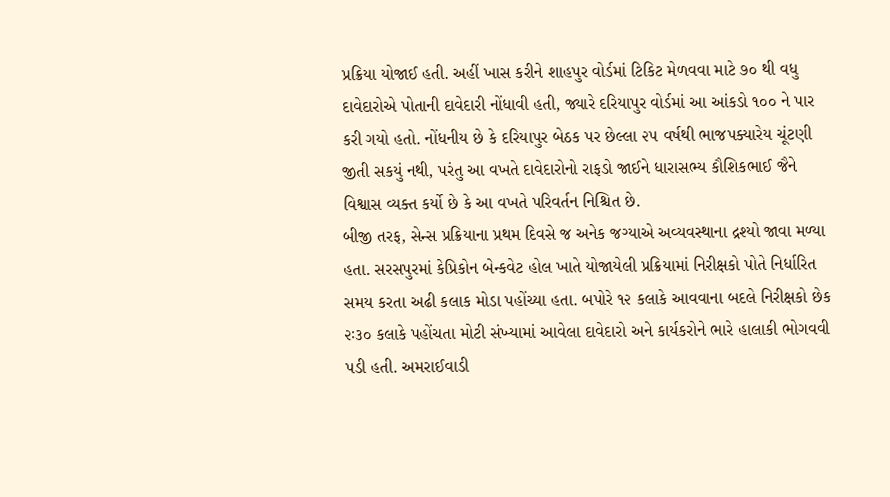પ્રક્રિયા યોજાઈ હતી. અહીં ખાસ કરીને શાહપુર વોર્ડમાં ટિકિટ મેળવવા માટે ૭૦ થી વધુ દાવેદારોએ પોતાની દાવેદારી નોંધાવી હતી, જ્યારે દરિયાપુર વોર્ડમાં આ આંકડો ૧૦૦ ને પાર કરી ગયો હતો. નોંધનીય છે કે દરિયાપુર બેઠક પર છેલ્લા ૨૫ વર્ષથી ભાજપક્યારેય ચૂંટણી જીતી સકયું નથી, પરંતુ આ વખતે દાવેદારોનો રાફડો જાઈને ધારાસભ્ય કૌશિકભાઈ જૈને વિશ્વાસ વ્યક્ત કર્યો છે કે આ વખતે પરિવર્તન નિશ્ચિત છે.
બીજી તરફ, સેન્સ પ્રક્રિયાના પ્રથમ દિવસે જ અનેક જગ્યાએ અવ્યવસ્થાના દ્રશ્યો જાવા મળ્યા હતા. સરસપુરમાં કેપ્રિકોન બેન્કવેટ હોલ ખાતે યોજાયેલી પ્રક્રિયામાં નિરીક્ષકો પોતે નિર્ધારિત સમય કરતા અઢી કલાક મોડા પહોંચ્યા હતા. બપોરે ૧૨ કલાકે આવવાના બદલે નિરીક્ષકો છેક ૨ઃ૩૦ કલાકે પહોંચતા મોટી સંખ્યામાં આવેલા દાવેદારો અને કાર્યકરોને ભારે હાલાકી ભોગવવી પડી હતી. અમરાઈવાડી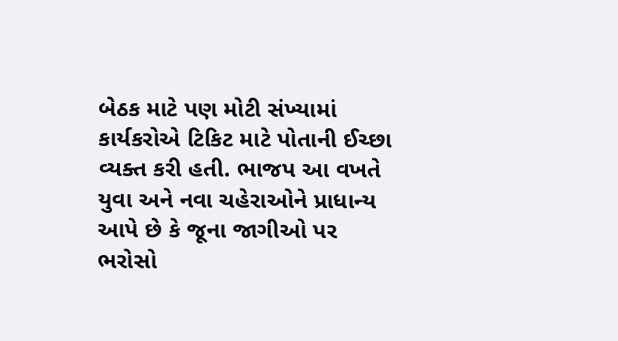બેઠક માટે પણ મોટી સંખ્યામાં કાર્યકરોએ ટિકિટ માટે પોતાની ઈચ્છા વ્યક્ત કરી હતી. ભાજપ આ વખતે યુવા અને નવા ચહેરાઓને પ્રાધાન્ય આપે છે કે જૂના જાગીઓ પર ભરોસો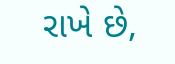રાખે છે,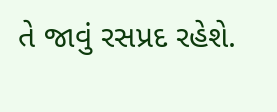તે જાવું રસપ્રદ રહેશે.